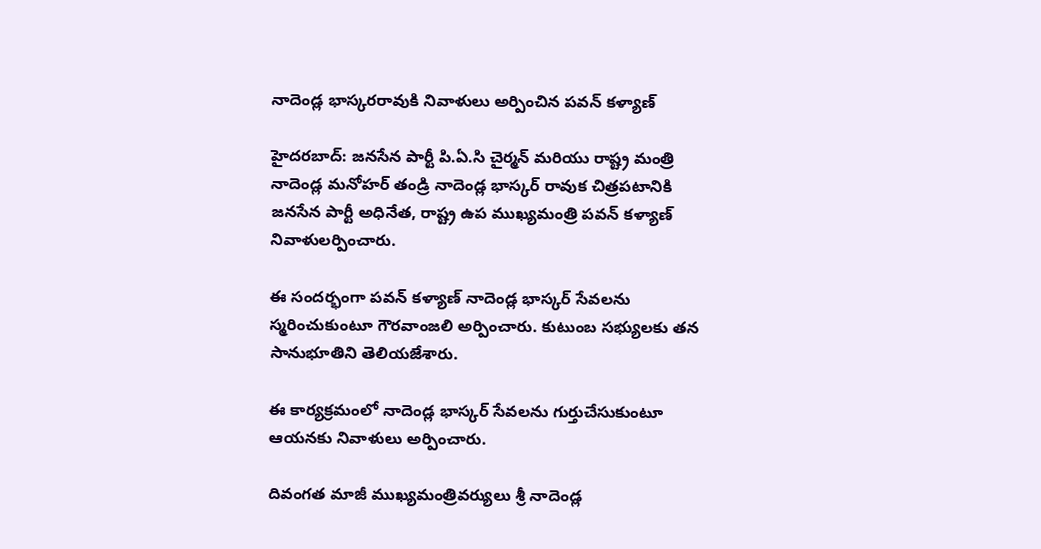నాదెండ్ల భాస్కరరావుకి నివాళులు అర్పించిన పవన్ కళ్యాణ్

హైదరబాద్: జనసేన పార్టీ పి.ఏ.సి చైర్మన్ మరియు రాష్ట్ర మంత్రి నాదెండ్ల మనోహర్ తండ్రి నాదెండ్ల భాస్కర్ రావుక చిత్రపటానికి జనసేన పార్టీ అధినేత, రాష్ట్ర ఉప ముఖ్యమంత్రి పవన్ కళ్యాణ్ నివాళులర్పించారు.

ఈ సందర్భంగా పవన్ కళ్యాణ్ నాదెండ్ల భాస్కర్ సేవలను స్మరించుకుంటూ గౌరవాంజలి అర్పించారు. కుటుంబ సభ్యులకు తన సానుభూతిని తెలియజేశారు.

ఈ కార్యక్రమంలో నాదెండ్ల భాస్కర్ సేవలను గుర్తుచేసుకుంటూ ఆయనకు నివాళులు అర్పించారు.

దివంగత మాజీ ముఖ్యమంత్రివర్యులు శ్రీ నాదెండ్ల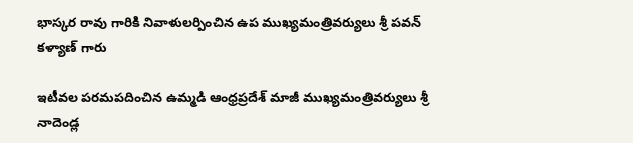భాస్కర రావు గారికి నివాళులర్పించిన ఉప ముఖ్యమంత్రివర్యులు శ్రీ పవన్ కళ్యాణ్ గారు

ఇటీవల పరమపదించిన ఉమ్మడి ఆంధ్రప్రదేశ్ మాజీ ముఖ్యమంత్రివర్యులు శ్రీ నాదెండ్ల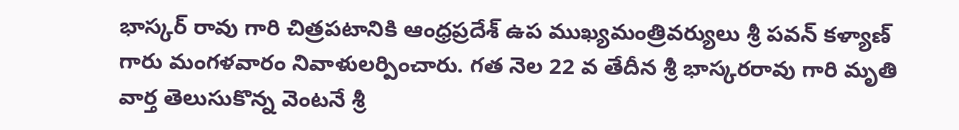భాస్కర్ రావు గారి చిత్రపటానికి ఆంధ్రప్రదేశ్ ఉప ముఖ్యమంత్రివర్యులు శ్రీ పవన్ కళ్యాణ్ గారు మంగళవారం నివాళులర్పించారు. గత నెల 22 వ తేదీన శ్రీ భాస్కరరావు గారి మృతి వార్త తెలుసుకొన్న వెంటనే శ్రీ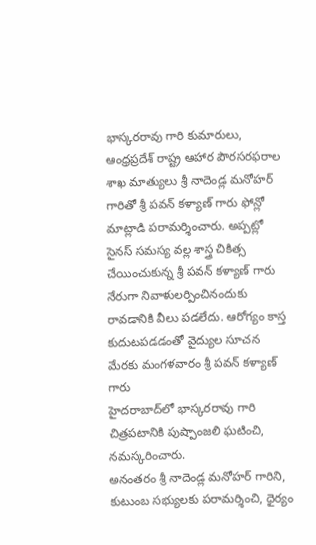భాస్కరరావు గారి కుమారులు, ఆంధ్రప్రదేశ్ రాష్ట్ర ఆహార పౌరసరఫరాల శాఖ మాత్యులు శ్రీ నాదెండ్ల మనోహర్ గారితో శ్రీ పవన్ కళ్యాణ్ గారు ఫోన్లో మాట్లాడి పరామర్శించారు. అప్పట్లో సైనస్ సమస్య వల్ల శాస్త్ర చికిత్స చేయించుకున్న శ్రీ పవన్ కళ్యాణ్ గారు నేరుగా నివాళులర్పించినందుకు రావడానికి వీలు పడలేదు. ఆరోగ్యం కాస్త కుదుటపడడంతో వైద్యుల సూచన మేరకు మంగళవారం శ్రీ పవన్ కళ్యాణ్ గారు
హైదరాబాద్‌లో భాస్కరరావు గారి చిత్రపటానికి పుష్పాంజలి ఘటించి, నమస్కరించారు.
అనంతరం శ్రీ నాదెండ్ల మనోహర్ గారిని, కుటుంబ సభ్యులకు పరామర్శించి, ధైర్యం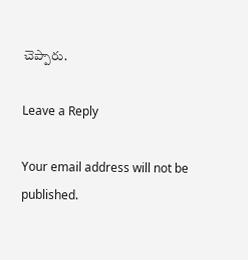చెప్పారు.

Leave a Reply

Your email address will not be published.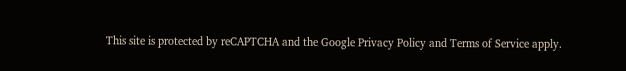This site is protected by reCAPTCHA and the Google Privacy Policy and Terms of Service apply.